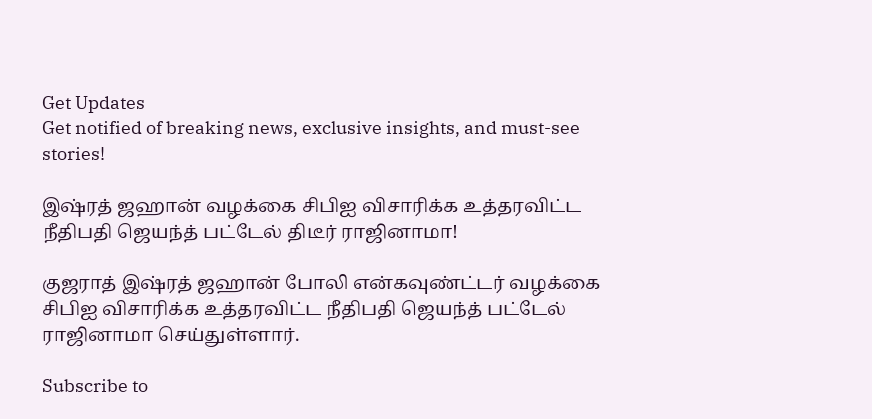Get Updates
Get notified of breaking news, exclusive insights, and must-see stories!

இஷ்ரத் ஜஹான் வழக்கை சிபிஐ விசாரிக்க உத்தரவிட்ட நீதிபதி ஜெயந்த் பட்டேல் திடீர் ராஜினாமா!

குஜராத் இஷ்ரத் ஜஹான் போலி என்கவுண்ட்டர் வழக்கை சிபிஐ விசாரிக்க உத்தரவிட்ட நீதிபதி ஜெயந்த் பட்டேல் ராஜினாமா செய்துள்ளார்.

Subscribe to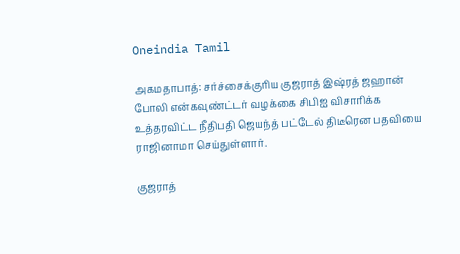Oneindia Tamil

அகமதாபாத்: சர்ச்சைக்குரிய குஜராத் இஷ்ரத் ஜஹான் போலி என்கவுண்ட்டர் வழக்கை சிபிஐ விசாரிக்க உத்தரவிட்ட நீதிபதி ஜெயந்த் பட்டேல் திடீரென பதவியை ராஜினாமா செய்துள்ளார்.

குஜராத்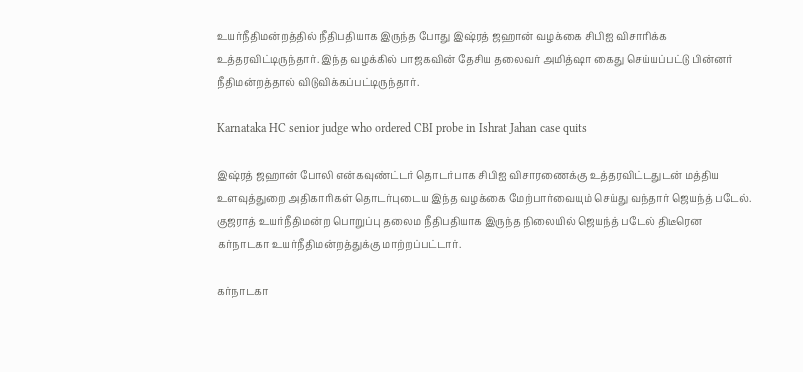உயர்நீதிமன்றத்தில் நீதிபதியாக இருந்த போது இஷ்ரத் ஜஹான் வழக்கை சிபிஐ விசாரிக்க உத்தரவிட்டிருந்தார். இந்த வழக்கில் பாஜகவின் தேசிய தலைவர் அமித்ஷா கைது செய்யப்பட்டு பின்னர் நீதிமன்றத்தால் விடுவிக்கப்பட்டிருந்தார்.

Karnataka HC senior judge who ordered CBI probe in Ishrat Jahan case quits

இஷ்ரத் ஜஹான் போலி என்கவுண்ட்டர் தொடர்பாக சிபிஐ விசாரணைக்கு உத்தரவிட்டதுடன் மத்திய உளவுத்துறை அதிகாரிகள் தொடர்புடைய இந்த வழக்கை மேற்பார்வையும் செய்து வந்தார் ஜெயந்த் படேல். குஜராத் உயர்நீதிமன்ற பொறுப்பு தலைம நீதிபதியாக இருந்த நிலையில் ஜெயந்த் படேல் திடீரென கர்நாடகா உயர்நீதிமன்றத்துக்கு மாற்றப்பட்டார்.

கர்நாடகா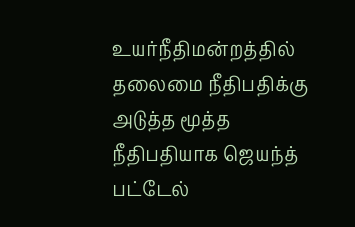உயர்நீதிமன்றத்தில் தலைமை நீதிபதிக்கு அடுத்த மூத்த நீதிபதியாக ஜெயந்த் பட்டேல்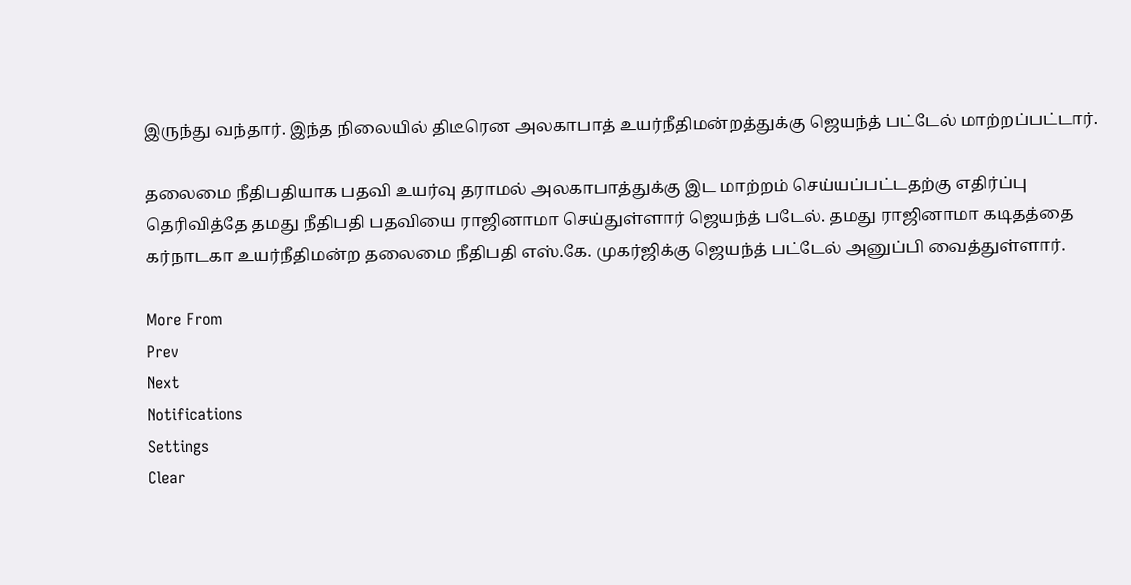இருந்து வந்தார். இந்த நிலையில் திடீரென அலகாபாத் உயர்நீதிமன்றத்துக்கு ஜெயந்த் பட்டேல் மாற்றப்பட்டார்.

தலைமை நீதிபதியாக பதவி உயர்வு தராமல் அலகாபாத்துக்கு இட மாற்றம் செய்யப்பட்டதற்கு எதிர்ப்பு தெரிவித்தே தமது நீதிபதி பதவியை ராஜினாமா செய்துள்ளார் ஜெயந்த் படேல். தமது ராஜினாமா கடிதத்தை கர்நாடகா உயர்நீதிமன்ற தலைமை நீதிபதி எஸ்.கே. முகர்ஜிக்கு ஜெயந்த் பட்டேல் அனுப்பி வைத்துள்ளார்.

More From
Prev
Next
Notifications
Settings
Clear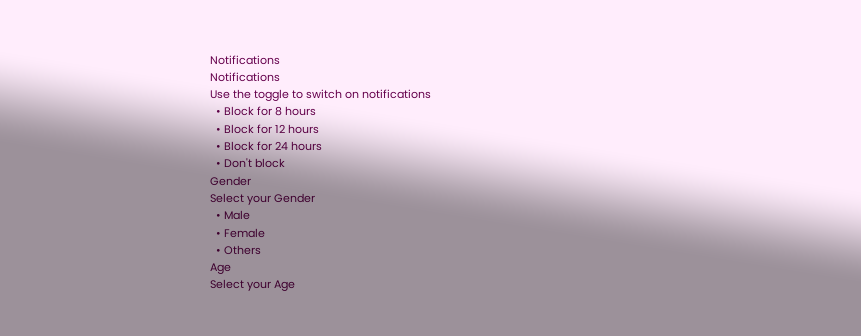Notifications
Notifications
Use the toggle to switch on notifications
  • Block for 8 hours
  • Block for 12 hours
  • Block for 24 hours
  • Don't block
Gender
Select your Gender
  • Male
  • Female
  • Others
Age
Select your Age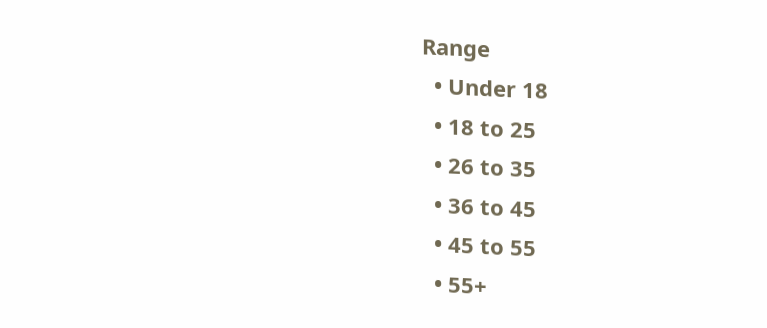Range
  • Under 18
  • 18 to 25
  • 26 to 35
  • 36 to 45
  • 45 to 55
  • 55+